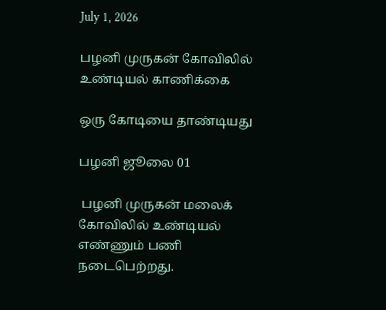July 1, 2026

பழனி முருகன் கோவிலில் உண்டியல் காணிக்கை

ஒரு கோடியை தாண்டியது

பழனி ஜூலை 01

 பழனி முருகன் மலைக் கோவிலில் உண்டியல் எண்ணும் பணி நடைபெற்றது.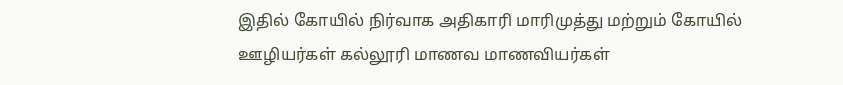இதில் கோயில் நிர்வாக அதிகாரி மாரிமுத்து மற்றும் கோயில் ஊழியர்கள் கல்லூரி மாணவ மாணவியர்கள்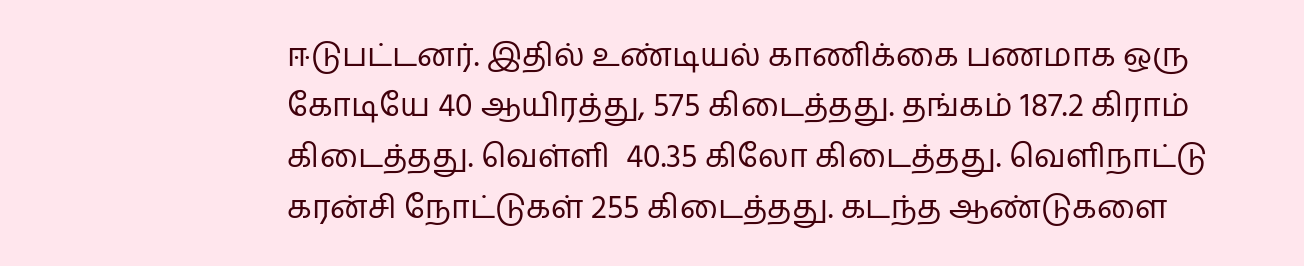ஈடுபட்டனர். இதில் உண்டியல் காணிக்கை பணமாக ஒரு கோடியே 40 ஆயிரத்து, 575 கிடைத்தது. தங்கம் 187.2 கிராம் கிடைத்தது. வெள்ளி  40.35 கிலோ கிடைத்தது. வெளிநாட்டு கரன்சி நோட்டுகள் 255 கிடைத்தது. கடந்த ஆண்டுகளை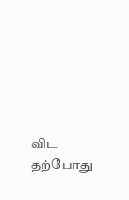விட தற்போது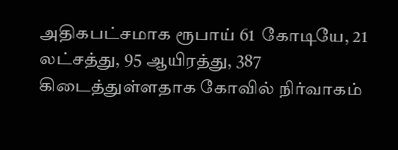அதிகபட்சமாக ரூபாய் 61  கோடியே, 21 லட்சத்து, 95 ஆயிரத்து, 387 கிடைத்துள்ளதாக கோவில் நிர்வாகம்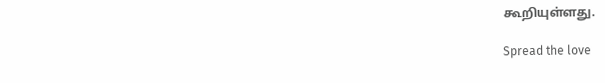கூறியுள்ளது.

Spread the love